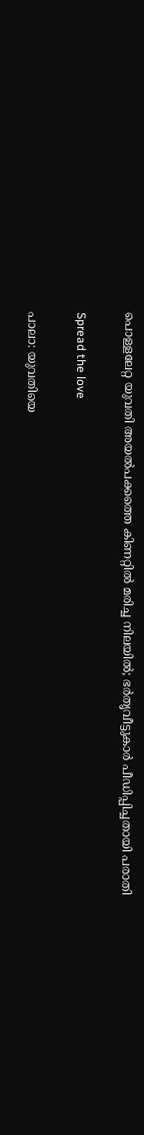പൊള്ളലേറ്റ യുവതി അയല്‍പക്കത്തെ കിണറ്റില്‍ മരിച്ച നിലയില്‍; ഭര്‍തൃവീട്ടുകാര്‍ പീഡിപ്പിച്ചതായി പരാതി

Spread the love

പാലാ: യുവതിയെ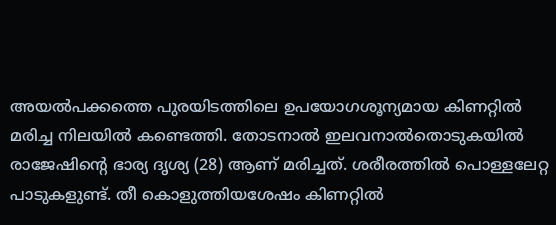അയല്‍പക്കത്തെ പുരയിടത്തിലെ ഉപയോഗശൂന്യമായ കിണറ്റില്‍ മരിച്ച നിലയില്‍ കണ്ടെത്തി. തോടനാല്‍ ഇലവനാല്‍തൊടുകയില്‍ രാജേഷിന്റെ ഭാര്യ ദൃശ്യ (28) ആണ് മരിച്ചത്. ശരീരത്തില്‍ പൊള്ളലേറ്റ പാടുകളുണ്ട്. തീ കൊളുത്തിയശേഷം കിണറ്റില്‍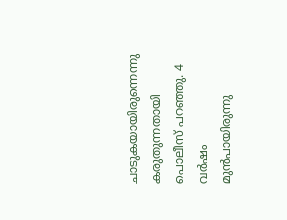ചാടുകയായിരുന്നെന്നു കരുതുന്നതായി പൊലീസ് പറഞ്ഞു. 4 വര്‍ഷം മുന്‍പായിരുന്നു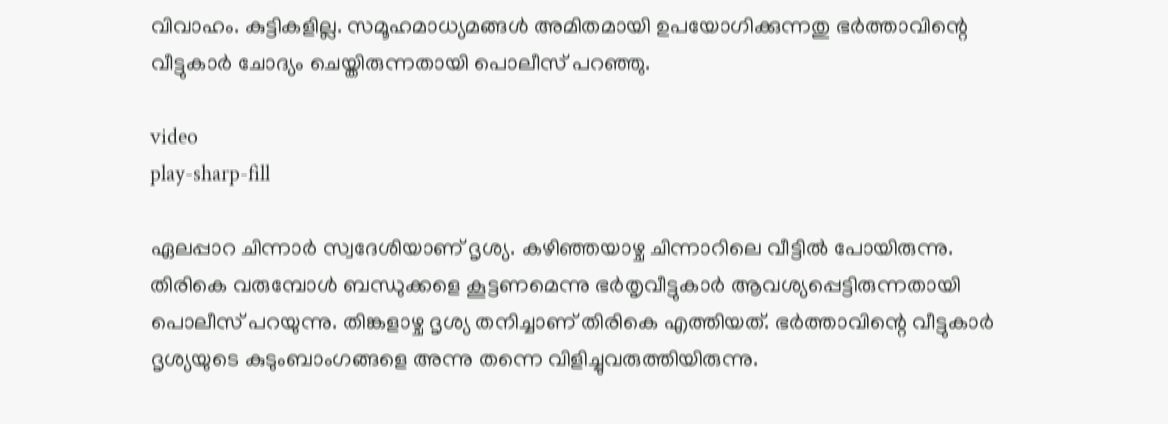വിവാഹം. കുട്ടികളില്ല. സമൂഹമാധ്യമങ്ങള്‍ അമിതമായി ഉപയോഗിക്കുന്നതു ഭര്‍ത്താവിന്റെ വീട്ടുകാര്‍ ചോദ്യം ചെയ്തിരുന്നതായി പൊലീസ് പറഞ്ഞു.

video
play-sharp-fill

ഏലപ്പാറ ചിന്നാര്‍ സ്വദേശിയാണ് ദൃശ്യ. കഴിഞ്ഞയാഴ്ച ചിന്നാറിലെ വീട്ടില്‍ പോയിരുന്നു. തിരികെ വരുമ്പോള്‍ ബന്ധുക്കളെ കൂട്ടണമെന്നു ഭര്‍തൃവീട്ടുകാര്‍ ആവശ്യപ്പെട്ടിരുന്നതായി പൊലീസ് പറയുന്നു. തിങ്കളാഴ്ച ദൃശ്യ തനിച്ചാണ് തിരികെ എത്തിയത്. ഭര്‍ത്താവിന്റെ വീട്ടുകാര്‍ ദൃശ്യയുടെ കുടുംബാംഗങ്ങളെ അന്നു തന്നെ വിളിച്ചുവരുത്തിയിരുന്നു.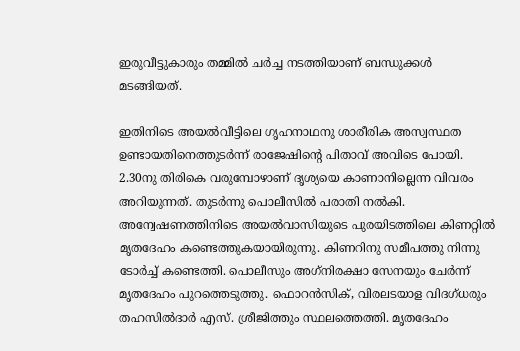ഇരുവീട്ടുകാരും തമ്മില്‍ ചര്‍ച്ച നടത്തിയാണ് ബന്ധുക്കള്‍ മടങ്ങിയത്.

ഇതിനിടെ അയല്‍വീട്ടിലെ ഗൃഹനാഥനു ശാരീരിക അസ്വസ്ഥത ഉണ്ടായതിനെത്തുടര്‍ന്ന് രാജേഷിന്റെ പിതാവ് അവിടെ പോയി. 2.30നു തിരികെ വരുമ്പോഴാണ് ദൃശ്യയെ കാണാനില്ലെന്ന വിവരം അറിയുന്നത്. തുടര്‍ന്നു പൊലീസില്‍ പരാതി നല്‍കി. അന്വേഷണത്തിനിടെ അയല്‍വാസിയുടെ പുരയിടത്തിലെ കിണറ്റില്‍ മൃതദേഹം കണ്ടെത്തുകയായിരുന്നു. കിണറിനു സമീപത്തു നിന്നു ടോര്‍ച്ച് കണ്ടെത്തി. പൊലീസും അഗ്‌നിരക്ഷാ സേനയും ചേര്‍ന്ന് മൃതദേഹം പുറത്തെടുത്തു. ഫൊറന്‍സിക്, വിരലടയാള വിദഗ്ധരും തഹസില്‍ദാര്‍ എസ്. ശ്രീജിത്തും സ്ഥലത്തെത്തി. മൃതദേഹം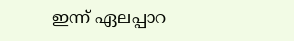ഇന്ന് ഏലപ്പാറ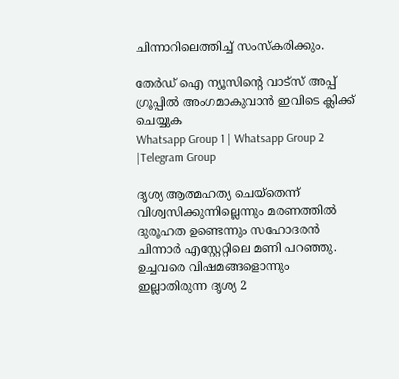ചിന്നാറിലെത്തിച്ച് സംസ്‌കരിക്കും.

തേർഡ് ഐ ന്യൂസിന്റെ വാട്സ് അപ്പ് ഗ്രൂപ്പിൽ അംഗമാകുവാൻ ഇവിടെ ക്ലിക്ക് ചെയ്യുക
Whatsapp Group 1 | Whatsapp Group 2 |Telegram Group

ദൃശ്യ ആത്മഹത്യ ചെയ്‌തെന്ന് വിശ്വസിക്കുന്നില്ലെന്നും മരണത്തില്‍ ദുരൂഹത ഉണ്ടെന്നും സഹോദരന്‍ ചിന്നാര്‍ എസ്റ്റേറ്റിലെ മണി പറഞ്ഞു. ഉച്ചവരെ വിഷമങ്ങളൊന്നും ഇല്ലാതിരുന്ന ദൃശ്യ 2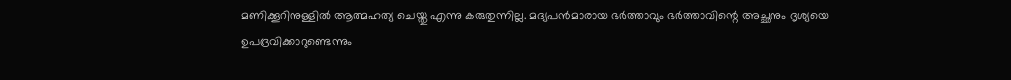മണിക്കൂറിനുള്ളില്‍ ആത്മഹത്യ ചെയ്തു എന്നു കരുതുന്നില്ല. മദ്യപന്‍മാരായ ഭര്‍ത്താവും ഭര്‍ത്താവിന്റെ അച്ഛനും ദൃശ്യയെ ഉപദ്രവിക്കാറുണ്ടെന്നും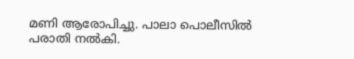മണി ആരോപിച്ചു. പാലാ പൊലീസില്‍ പരാതി നല്‍കി.